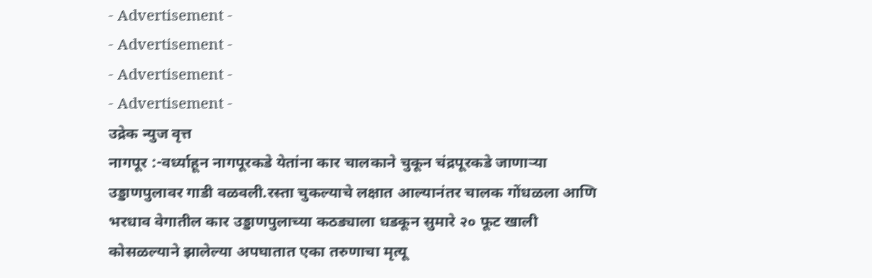- Advertisement -
- Advertisement -
- Advertisement -
- Advertisement -
उद्रेक न्युज वृत्त
नागपूर :-वर्ध्याहून नागपूरकडे येतांना कार चालकाने चुकून चंद्रपूरकडे जाणाऱ्या उड्डाणपुलावर गाडी वळवली.रस्ता चुकल्याचे लक्षात आल्यानंतर चालक गोंधळला आणि भरधाव वेगातील कार उड्डाणपुलाच्या कठड्याला धडकून सुमारे २० फूट खाली कोसळल्याने झालेल्या अपघातात एका तरुणाचा मृत्यू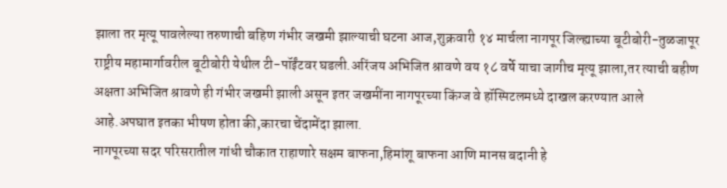झाला तर मृत्यू पावलेल्या तरुणाची बहिण गंभीर जखमी झाल्याची घटना आज,शुक्रवारी १४ मार्चला नागपूर जिल्ह्याच्या बूटीबोरी-तुळजापूर राष्ट्रीय महामार्गावरील बूटीबोरी येथील टी-पॉईंटवर घडली.अरिंजय अभिजित श्रावणे वय १८ वर्षे याचा जागीच मृत्यू झाला,तर त्याची बहीण अक्षता अभिजित श्रावणे ही गंभीर जखमी झाली असून इतर जखमींना नागपूरच्या किंग्ज वे हॉस्पिटलमध्ये दाखल करण्यात आले आहे.अपघात इतका भीषण होता की,कारचा चेंदामेंदा झाला.
नागपूरच्या सदर परिसरातील गांधी चौकात राहाणारे सक्षम बाफना,हिमांशू बाफना आणि मानस बदानी हे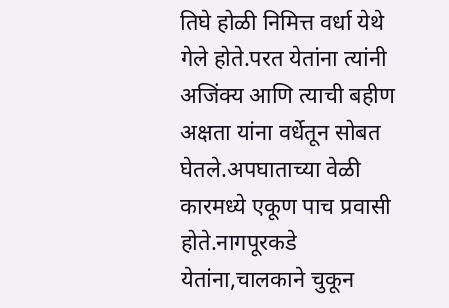तिघे होळी निमित्त वर्धा येथे गेले होते.परत येतांना त्यांनी अजिंक्य आणि त्याची बहीण अक्षता यांना वर्धेतून सोबत घेतले.अपघाताच्या वेळी कारमध्ये एकूण पाच प्रवासी होते.नागपूरकडे येतांना,चालकाने चुकून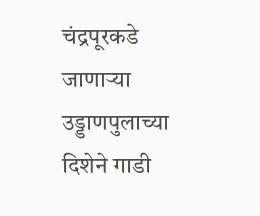चंद्रपूरकडे जाणाऱ्या उड्डाणपुलाच्या दिशेने गाडी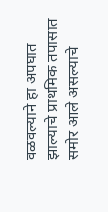वळवल्याने हा अपघात झाल्याचे प्राथमिक तपासात समोर आले असल्याचे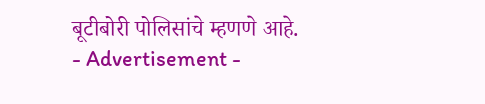बूटीबोरी पोलिसांचे म्हणणे आहे.
- Advertisement -